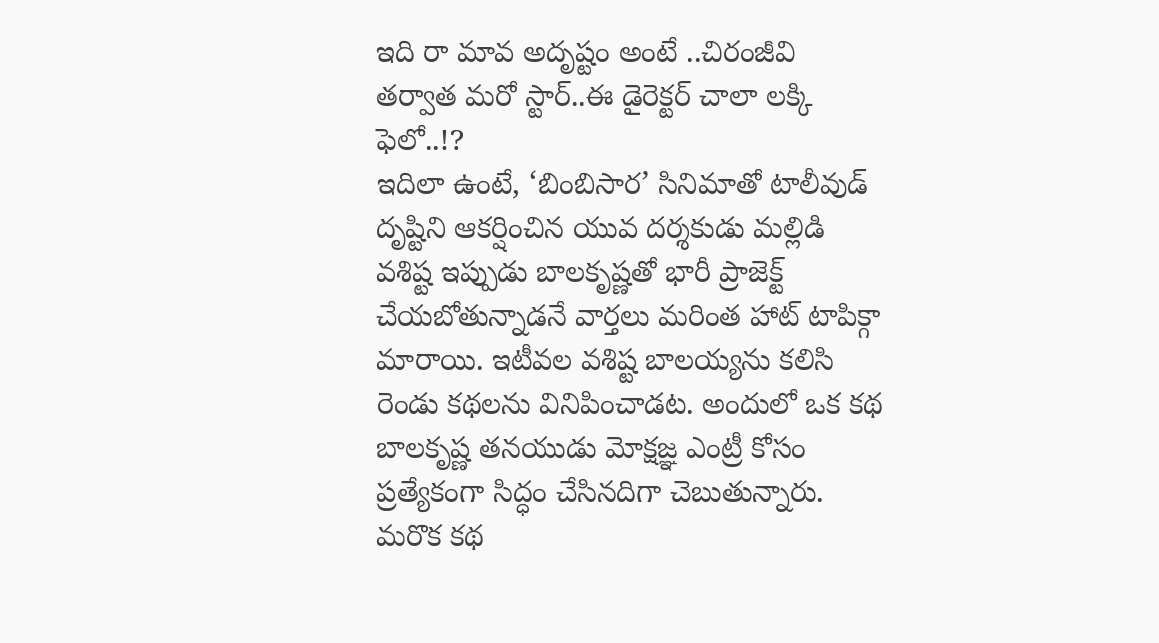ఇది రా మావ అదృష్టం అంటే ..చిరంజీవి తర్వాత మరో స్టార్..ఈ డైరెక్టర్ చాలా లక్కి ఫెలో..!?
ఇదిలా ఉంటే, ‘బింబిసార’ సినిమాతో టాలీవుడ్ దృష్టిని ఆకర్షించిన యువ దర్శకుడు మల్లిడి వశిష్ట ఇప్పుడు బాలకృష్ణతో భారీ ప్రాజెక్ట్ చేయబోతున్నాడనే వార్తలు మరింత హాట్ టాపిక్గా మారాయి. ఇటీవల వశిష్ట బాలయ్యను కలిసి రెండు కథలను వినిపించాడట. అందులో ఒక కథ బాలకృష్ణ తనయుడు మోక్షజ్ఞ ఎంట్రీ కోసం ప్రత్యేకంగా సిద్ధం చేసినదిగా చెబుతున్నారు. మరొక కథ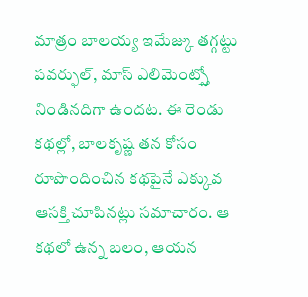మాత్రం బాలయ్య ఇమేజ్కు తగ్గట్టు పవర్ఫుల్, మాస్ ఎలిమెంట్స్తో నిండినదిగా ఉందట. ఈ రెండు కథల్లో, బాలకృష్ణ తన కోసం రూపొందించిన కథపైనే ఎక్కువ ఆసక్తి చూపినట్లు సమాచారం. ఆ కథలో ఉన్న బలం, ఆయన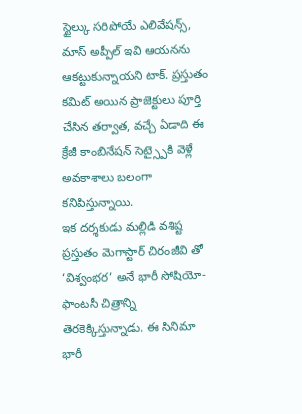స్టైల్కు సరిపోయే ఎలివేషన్స్, మాస్ అప్పీల్ ఇవి ఆయనను ఆకట్టుకున్నాయని టాక్. ప్రస్తుతం కమిట్ అయిన ప్రాజెక్టులు పూర్తి చేసిన తర్వాత, వచ్చే ఏడాది ఈ క్రేజీ కాంబినేషన్ సెట్స్పైకి వెళ్లే అవకాశాలు బలంగా కనిపిస్తున్నాయి.
ఇక దర్శకుడు మల్లిడి వశిష్ట ప్రస్తుతం మెగాస్టార్ చిరంజీవి తో ‘విశ్వంభర’ అనే భారీ సోషియో-ఫాంటసీ చిత్రాన్ని తెరకెక్కిస్తున్నాడు. ఈ సినిమా భారీ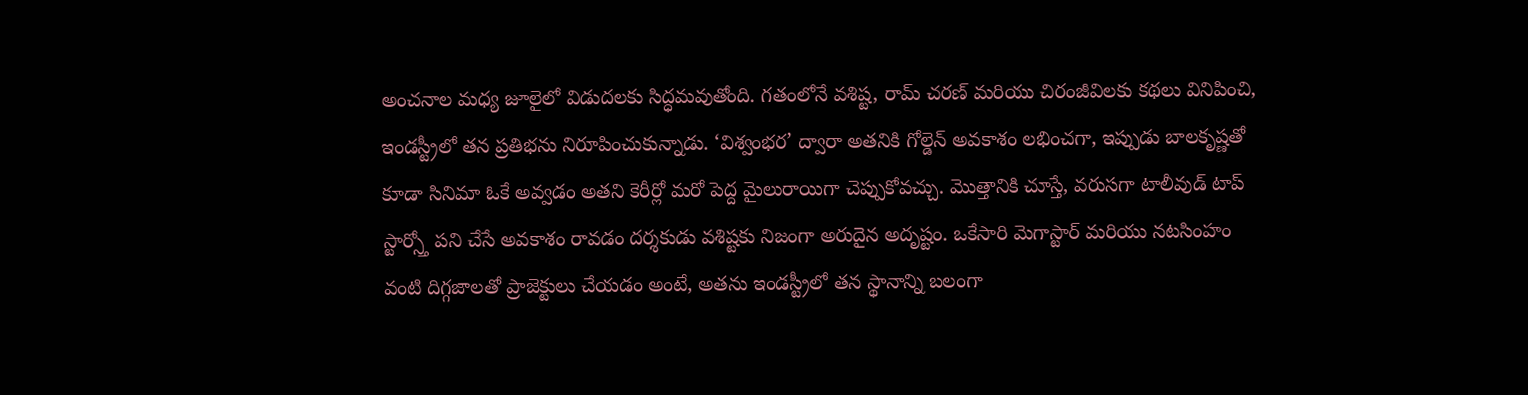అంచనాల మధ్య జూలైలో విడుదలకు సిద్ధమవుతోంది. గతంలోనే వశిష్ట, రామ్ చరణ్ మరియు చిరంజీవిలకు కథలు వినిపించి, ఇండస్ట్రీలో తన ప్రతిభను నిరూపించుకున్నాడు. ‘విశ్వంభర’ ద్వారా అతనికి గోల్డెన్ అవకాశం లభించగా, ఇప్పుడు బాలకృష్ణతో కూడా సినిమా ఓకే అవ్వడం అతని కెరీర్లో మరో పెద్ద మైలురాయిగా చెప్పుకోవచ్చు. మొత్తానికి చూస్తే, వరుసగా టాలీవుడ్ టాప్ స్టార్స్తో పని చేసే అవకాశం రావడం దర్శకుడు వశిష్టకు నిజంగా అరుదైన అదృష్టం. ఒకేసారి మెగాస్టార్ మరియు నటసింహం వంటి దిగ్గజాలతో ప్రాజెక్టులు చేయడం అంటే, అతను ఇండస్ట్రీలో తన స్థానాన్ని బలంగా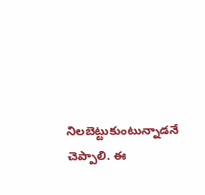నిలబెట్టుకుంటున్నాడనే చెప్పాలి. ఈ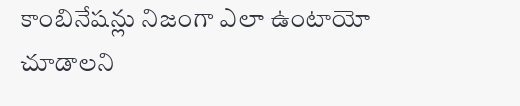కాంబినేషన్లు నిజంగా ఎలా ఉంటాయో చూడాలని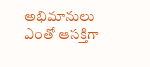అభిమానులు ఎంతో ఆసక్తిగా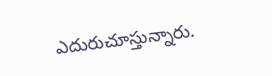ఎదురుచూస్తున్నారు.